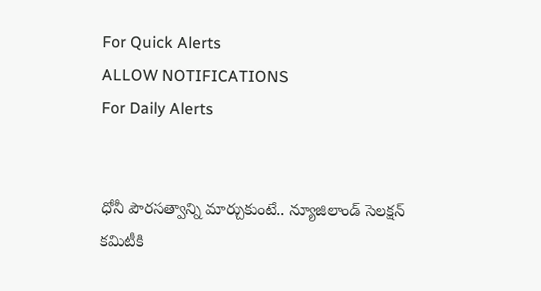For Quick Alerts
ALLOW NOTIFICATIONS
For Daily Alerts


ధోనీ పౌరసత్వాన్ని మార్చుకుంటే.. న్యూజిలాండ్ సెలక్షన్‌ కమిటీకి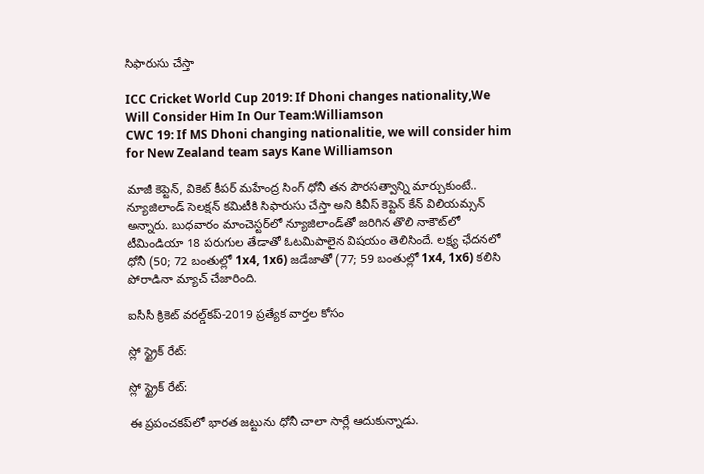సిఫారుసు చేస్తా

ICC Cricket World Cup 2019: If Dhoni changes nationality,We Will Consider Him In Our Team:Williamson
CWC 19: If MS Dhoni changing nationalitie, we will consider him for New Zealand team says Kane Williamson

మాజీ కెప్టెన్, వికెట్ కీపర్ మహేంద్ర సింగ్ ధోనీ తన పౌరసత్వాన్ని మార్చుకుంటే.. న్యూజిలాండ్ సెలక్షన్‌ కమిటీకి సిఫారుసు చేస్తా అని కివీస్ కెప్టెన్ కేన్‌ విలియమ్సన్‌ అన్నారు. బుధవారం మాంచెస్టర్‌లో న్యూజిలాండ్‌తో జరిగిన తొలి నాకౌట్‌లో టీమిండియా 18 పరుగుల తేడాతో ఓటమిపాలైన విషయం తెలిసిందే. లక్ష్య ఛేదనలో ధోనీ (50; 72 బంతుల్లో 1x4, 1x6) జడేజాతో (77; 59 బంతుల్లో 1x4, 1x6) కలిసి పోరాడినా మ్యాచ్ చేజారింది.

ఐసీసీ క్రికెట్ వరల్డ్‌కప్-2019 ప్రత్యేక వార్తల కోసం

స్లో స్ట్రైక్ రేట్:

స్లో స్ట్రైక్ రేట్:

ఈ ప్రపంచకప్‌లో భారత జట్టును ధోనీ చాలా సార్లే ఆదుకున్నాడు.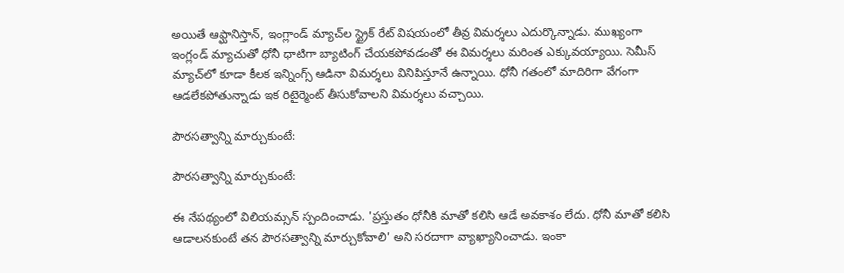అయితే ఆఫ్ఘానిస్తాన్, ఇంగ్లాండ్ మ్యాచ్‌ల స్ట్రైక్ రేట్ విషయంలో తీవ్ర విమర్శలు ఎదుర్కొన్నాడు. ముఖ్యంగా ఇంగ్లండ్ మ్యాచుతో ధోనీ ధాటిగా బ్యాటింగ్ చేయకపోవడంతో ఈ విమర్శలు మరింత ఎక్కువయ్యాయి. సెమీస్ మ్యాచ్‌లో కూడా కీలక ఇన్నింగ్స్ ఆడినా విమర్శలు వినిపిస్తూనే ఉన్నాయి. ధోనీ గతంలో మాదిరిగా వేగంగా ఆడలేకపోతున్నాడు ఇక రిటైర్మెంట్‌ తీసుకోవాలని విమర్శలు వచ్చాయి.

పౌరసత్వాన్ని మార్చుకుంటే:

పౌరసత్వాన్ని మార్చుకుంటే:

ఈ నేపథ్యంలో విలియమ్సన్‌ స్పందించాడు. 'ప్రస్తుతం ధోనీకి మాతో కలిసి ఆడే అవకాశం లేదు. ధోనీ మాతో కలిసి ఆడాలనకుంటే తన పౌరసత్వాన్ని మార్చుకోవాలి' అని సరదాగా వ్యాఖ్యానించాడు. ఇంకా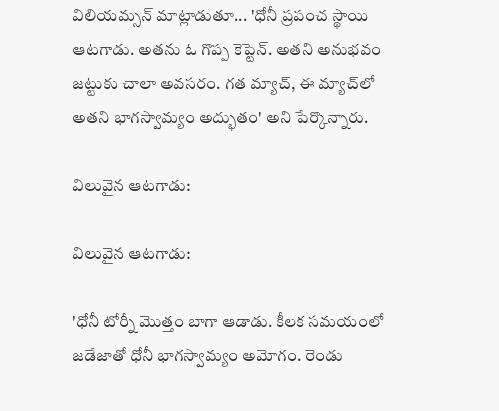విలియమ్సన్‌ మాట్లాడుతూ... 'ధోనీ ప్రపంచ స్థాయి ఆటగాడు. అతను ఓ గొప్ప కెప్టెన్. అతని అనుభవం జట్టుకు చాలా అవసరం. గత మ్యాచ్, ఈ మ్యాచ్‌లో అతని భాగస్వామ్యం అద్భుతం' అని పేర్కొన్నారు.

విలువైన ఆటగాడు:

విలువైన ఆటగాడు:

'ధోనీ టోర్నీ మొత్తం బాగా ఆడాడు. కీలక సమయంలో జడేజాతో ధోనీ భాగస్వామ్యం అమోగం. రెండు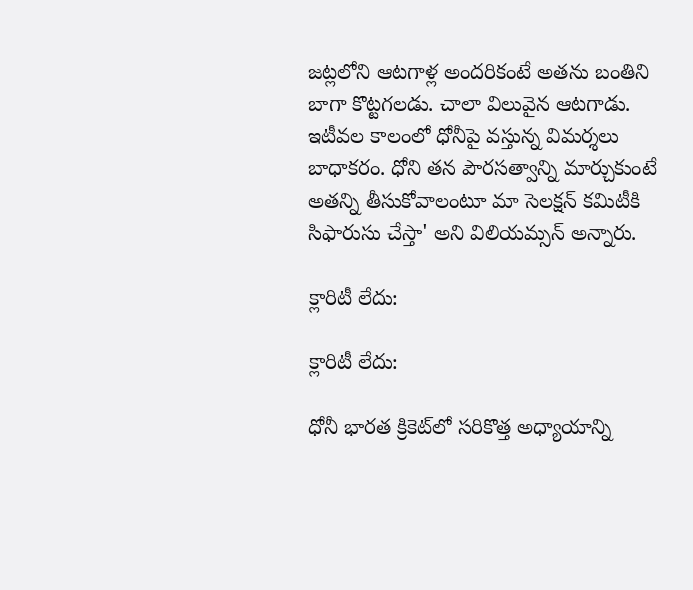జట్లలోని ఆటగాళ్ల అందరికంటే అతను బంతిని బాగా కొట్టగలడు. చాలా విలువైన ఆటగాడు. ఇటీవల కాలంలో ధోనీపై వస్తున్న విమర్శలు బాధాకరం. ధోని తన పౌరసత్వాన్ని మార్చుకుంటే అతన్ని తీసుకోవాలంటూ మా సెలక్షన్‌ కమిటీకి సిఫారుసు చేస్తా' అని విలియమ్సన్‌ అన్నారు.

క్లారిటీ లేదు:

క్లారిటీ లేదు:

ధోనీ భార‌త క్రికెట్‌లో స‌రికొత్త అధ్యాయాన్ని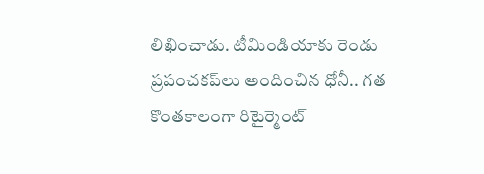లిఖించాడు. టీమిండియాకు రెండు ప్ర‌పంచ‌క‌ప్‌లు అందించిన ధోనీ.. గత కొంతకాలంగా రిటైర్మెంట్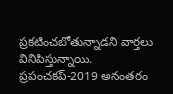ప్ర‌క‌టించ‌బోతున్నాడని వార్తలు వినిపిస్తున్నాయి. ప్రపంచకప్‌-2019 అనంతరం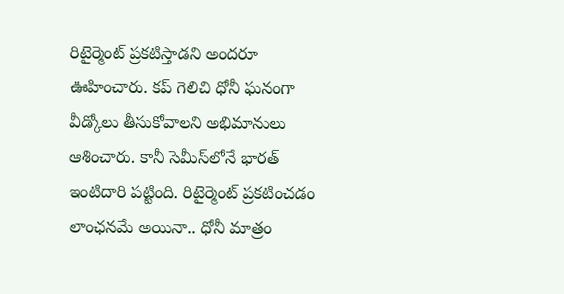రిటైర్మెంట్‌ ప్రకటిస్తాడని అందరూ ఊహించారు. కప్ గెలిచి ధోనీ ఘనంగా వీడ్కోలు తీసుకోవాలని అభిమానులు ఆశించారు. కానీ సెమీస్‌లోనే భారత్‌ ఇంటిదారి పట్టింది. రిటైర్మెంట్‌ ప్రకటించడం లాంఛనమే అయినా.. ధోనీ మాత్రం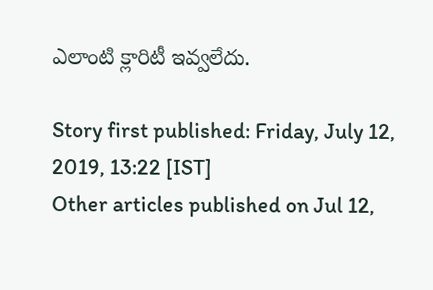ఎలాంటి క్లారిటీ ఇవ్వలేదు.

Story first published: Friday, July 12, 2019, 13:22 [IST]
Other articles published on Jul 12,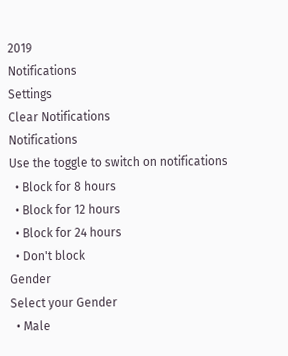2019
Notifications
Settings
Clear Notifications
Notifications
Use the toggle to switch on notifications
  • Block for 8 hours
  • Block for 12 hours
  • Block for 24 hours
  • Don't block
Gender
Select your Gender
  • Male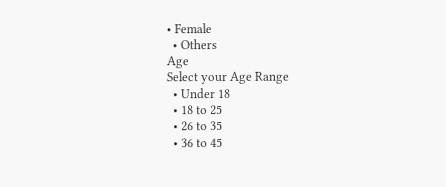• Female
  • Others
Age
Select your Age Range
  • Under 18
  • 18 to 25
  • 26 to 35
  • 36 to 45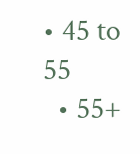• 45 to 55
  • 55+